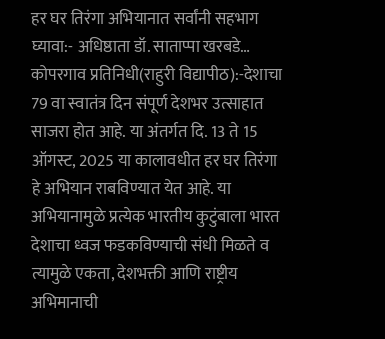हर घर तिरंगा अभियानात सर्वांनी सहभाग घ्यावा:- अधिष्ठाता डॉ. साताप्पा खरबडे…
कोपरगाव प्रतिनिधी(राहुरी विद्यापीठ):-देशाचा 79 वा स्वातंत्र दिन संपूर्ण देशभर उत्साहात साजरा होत आहे. या अंतर्गत दि. 13 ते 15 ऑगस्ट, 2025 या कालावधीत हर घर तिरंगा हे अभियान राबविण्यात येत आहे. या अभियानामुळे प्रत्येक भारतीय कुटुंबाला भारत देशाचा ध्वज फडकविण्याची संधी मिळते व त्यामुळे एकता, देशभक्ती आणि राष्ट्रीय अभिमानाची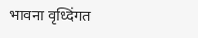भावना वृध्दिंगत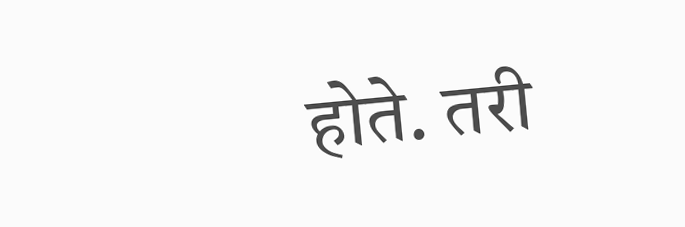होते. तरी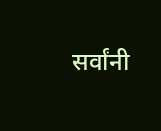सर्वांनी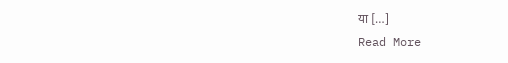या […]
Read More